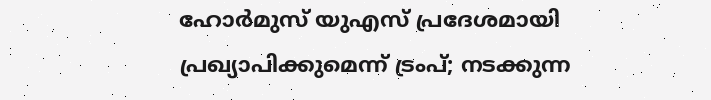ഹോർമുസ് യുഎസ് പ്രദേശമായി പ്രഖ്യാപിക്കുമെന്ന് ട്രംപ്; നടക്കുന്ന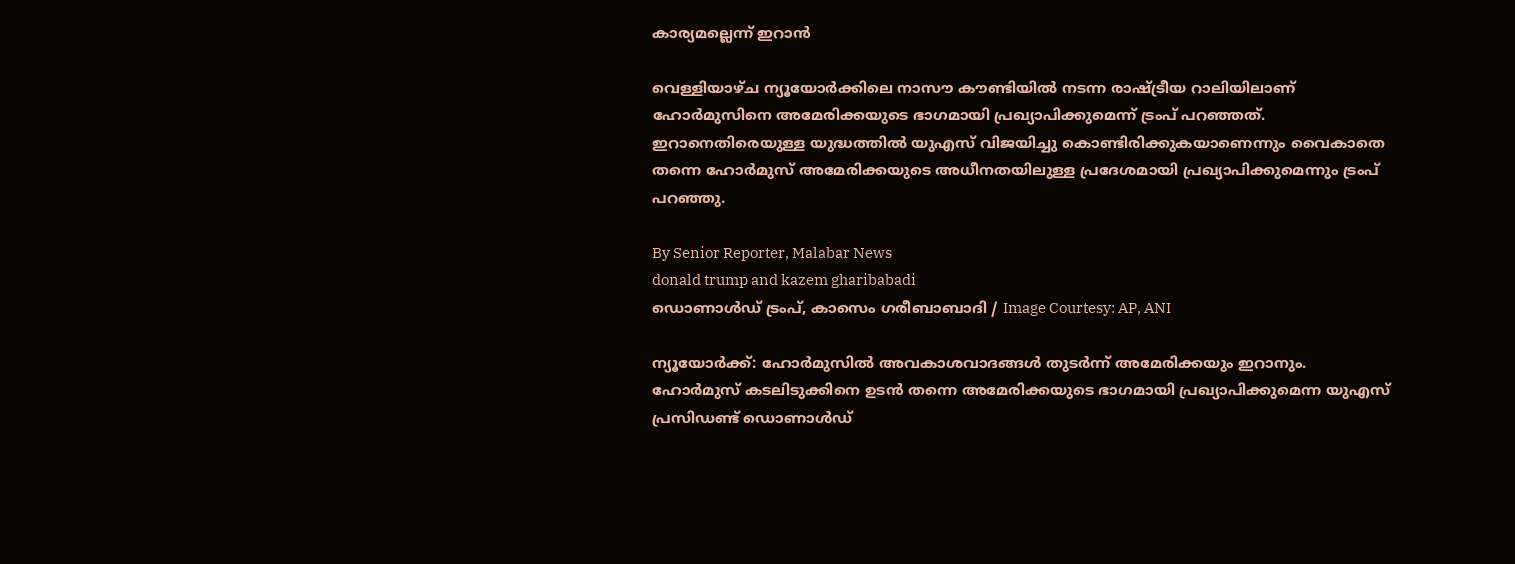കാര്യമല്ലെന്ന് ഇറാൻ

വെള്ളിയാഴ്‌ച ന്യൂയോർക്കിലെ നാസൗ കൗണ്ടിയിൽ നടന്ന രാഷ്‌ട്രീയ റാലിയിലാണ് ഹോർമുസിനെ അമേരിക്കയുടെ ഭാഗമായി പ്രഖ്യാപിക്കുമെന്ന് ട്രംപ് പറഞ്ഞത്. ഇറാനെതിരെയുള്ള യുദ്ധത്തിൽ യുഎസ് വിജയിച്ചു കൊണ്ടിരിക്കുകയാണെന്നും വൈകാതെ തന്നെ ഹോർമുസ് അമേരിക്കയുടെ അധീനതയിലുള്ള പ്രദേശമായി പ്രഖ്യാപിക്കുമെന്നും ട്രംപ് പറഞ്ഞു.

By Senior Reporter, Malabar News
donald trump and kazem gharibabadi
ഡൊണാൾഡ് ട്രംപ്, കാസെം ഗരീബാബാദി / Image Courtesy: AP, ANI

ന്യൂയോർക്ക്: ഹോർമുസിൽ അവകാശവാദങ്ങൾ തുടർന്ന് അമേരിക്കയും ഇറാനും. ഹോർമുസ് കടലിടുക്കിനെ ഉടൻ തന്നെ അമേരിക്കയുടെ ഭാഗമായി പ്രഖ്യാപിക്കുമെന്ന യുഎസ് പ്രസിഡണ്ട് ഡൊണാൾഡ്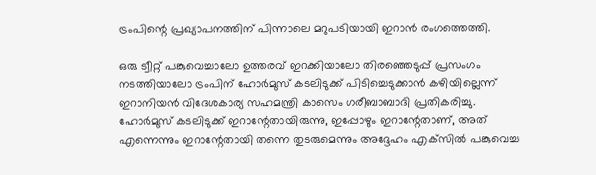ട്രംപിന്റെ പ്രഖ്യാപനത്തിന് പിന്നാലെ മറുപടിയായി ഇറാൻ രംഗത്തെത്തി.

ഒരു ട്വീറ്റ് പങ്കുവെച്ചാലോ ഉത്തരവ് ഇറക്കിയാലോ തിരഞ്ഞെടുപ്പ് പ്രസംഗം നടത്തിയാലോ ട്രംപിന് ഹോർമുസ് കടലിടുക്ക് പിടിച്ചെടുക്കാൻ കഴിയില്ലെന്ന് ഇറാനിയൻ വിദേശകാര്യ സഹമന്ത്രി കാസെം ഗരീബാബാദി പ്രതികരിച്ചു. ഹോർമുസ് കടലിടുക്ക് ഇറാന്റേതായിരുന്നു, ഇപ്പോഴും ഇറാന്റേതാണ്, അത് എന്നെന്നും ഇറാന്റേതായി തന്നെ തുടരുമെന്നും അദ്ദേഹം എക്‌സിൽ പങ്കുവെച്ച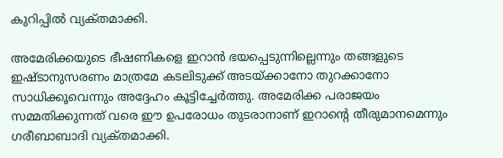കുറിപ്പിൽ വ്യക്‌തമാക്കി.

അമേരിക്കയുടെ ഭീഷണികളെ ഇറാൻ ഭയപ്പെടുന്നില്ലെന്നും തങ്ങളുടെ ഇഷ്‌ടാനുസരണം മാത്രമേ കടലിടുക്ക് അടയ്‌ക്കാനോ തുറക്കാനോ സാധിക്കൂവെന്നും അദ്ദേഹം കൂട്ടിച്ചേർത്തു. അമേരിക്ക പരാജയം സമ്മതിക്കുന്നത് വരെ ഈ ഉപരോധം തുടരാനാണ് ഇറാന്റെ തീരുമാനമെന്നും ഗരീബാബാദി വ്യക്‌തമാക്കി.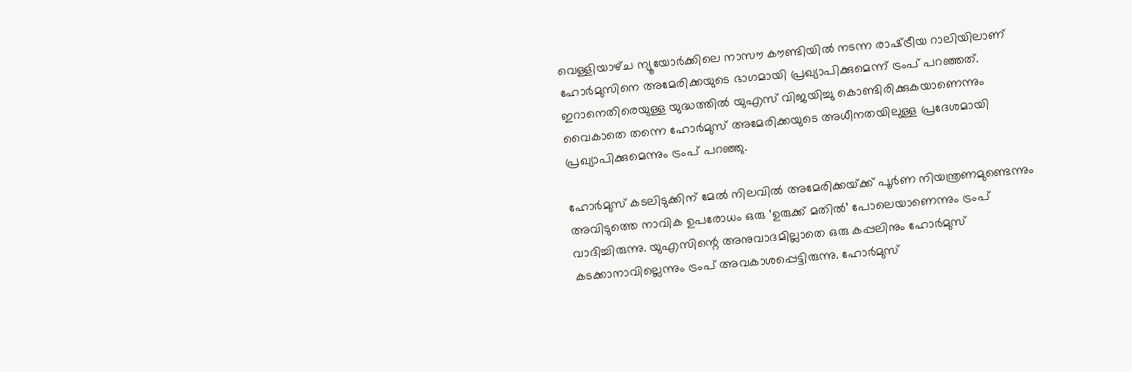വെള്ളിയാഴ്‌ച ന്യൂയോർക്കിലെ നാസൗ കൗണ്ടിയിൽ നടന്ന രാഷ്‌ട്രീയ റാലിയിലാണ് ഹോർമുസിനെ അമേരിക്കയുടെ ഭാഗമായി പ്രഖ്യാപിക്കുമെന്ന് ട്രംപ് പറഞ്ഞത്. ഇറാനെതിരെയുള്ള യുദ്ധത്തിൽ യുഎസ് വിജയിച്ചു കൊണ്ടിരിക്കുകയാണെന്നും വൈകാതെ തന്നെ ഹോർമുസ് അമേരിക്കയുടെ അധീനതയിലുള്ള പ്രദേശമായി പ്രഖ്യാപിക്കുമെന്നും ട്രംപ് പറഞ്ഞു.

ഹോർമുസ് കടലിടുക്കിന് മേൽ നിലവിൽ അമേരിക്കയ്‌ക്ക് പൂർണ നിയന്ത്രണമുണ്ടെന്നും അവിടുത്തെ നാവിക ഉപരോധം ഒരു ‘ഉരുക്ക് മതിൽ’ പോലെയാണെന്നും ട്രംപ് വാദിച്ചിരുന്നു. യുഎസിന്റെ അനുവാദമില്ലാതെ ഒരു കപ്പലിനും ഹോർമുസ് കടക്കാനാവില്ലെന്നും ട്രംപ് അവകാശപ്പെട്ടിരുന്നു. ഹോർമുസ്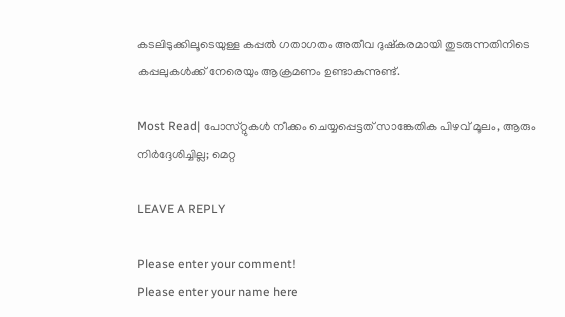കടലിടുക്കിലൂടെയുള്ള കപ്പൽ ഗതാഗതം അതീവ ദുഷ്‌കരമായി തുടരുന്നതിനിടെ കപ്പലുകൾക്ക് നേരെയും ആക്രമണം ഉണ്ടാകുന്നുണ്ട്.

Most Read| പോസ്‌റ്റുകൾ നീക്കം ചെയ്യപ്പെട്ടത് സാങ്കേതിക പിഴവ് മൂലം, ആരും നിർദ്ദേശിച്ചില്ല; മെറ്റ

LEAVE A REPLY

Please enter your comment!
Please enter your name here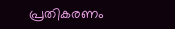പ്രതികരണം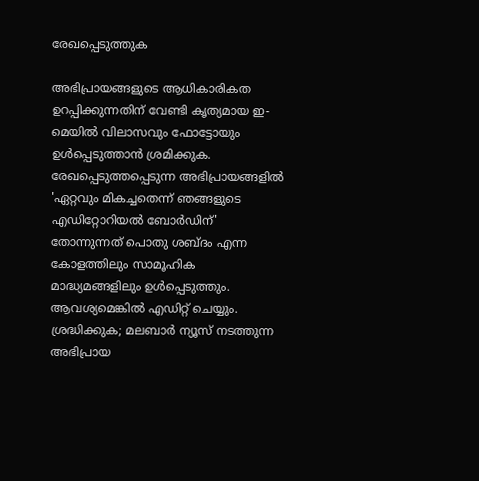രേഖപ്പെടുത്തുക

അഭിപ്രായങ്ങളുടെ ആധികാരികത ഉറപ്പിക്കുന്നതിന് വേണ്ടി കൃത്യമായ ഇ-മെയിൽ വിലാസവും ഫോട്ടോയും ഉൾപ്പെടുത്താൻ ശ്രമിക്കുക. രേഖപ്പെടുത്തപ്പെടുന്ന അഭിപ്രായങ്ങളിൽ 'ഏറ്റവും മികച്ചതെന്ന് ഞങ്ങളുടെ എഡിറ്റോറിയൽ ബോർഡിന്' തോന്നുന്നത് പൊതു ശബ്‌ദം എന്ന കോളത്തിലും സാമൂഹിക മാദ്ധ്യമങ്ങളിലും ഉൾപ്പെടുത്തും. ആവശ്യമെങ്കിൽ എഡിറ്റ് ചെയ്യും. ശ്രദ്ധിക്കുക; മലബാർ ന്യൂസ് നടത്തുന്ന അഭിപ്രായ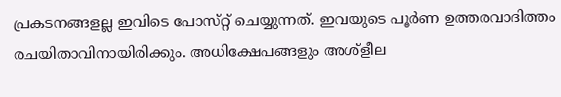പ്രകടനങ്ങളല്ല ഇവിടെ പോസ്‌റ്റ് ചെയ്യുന്നത്. ഇവയുടെ പൂർണ ഉത്തരവാദിത്തം രചയിതാവിനായിരിക്കും. അധിക്ഷേപങ്ങളും അശ്‌ളീല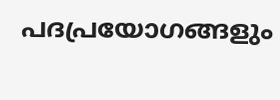പദപ്രയോഗങ്ങളും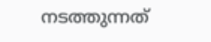നടത്തുന്നത്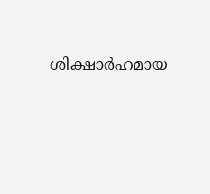ശിക്ഷാർഹമായ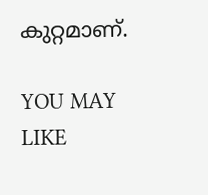കുറ്റമാണ്.

YOU MAY LIKE